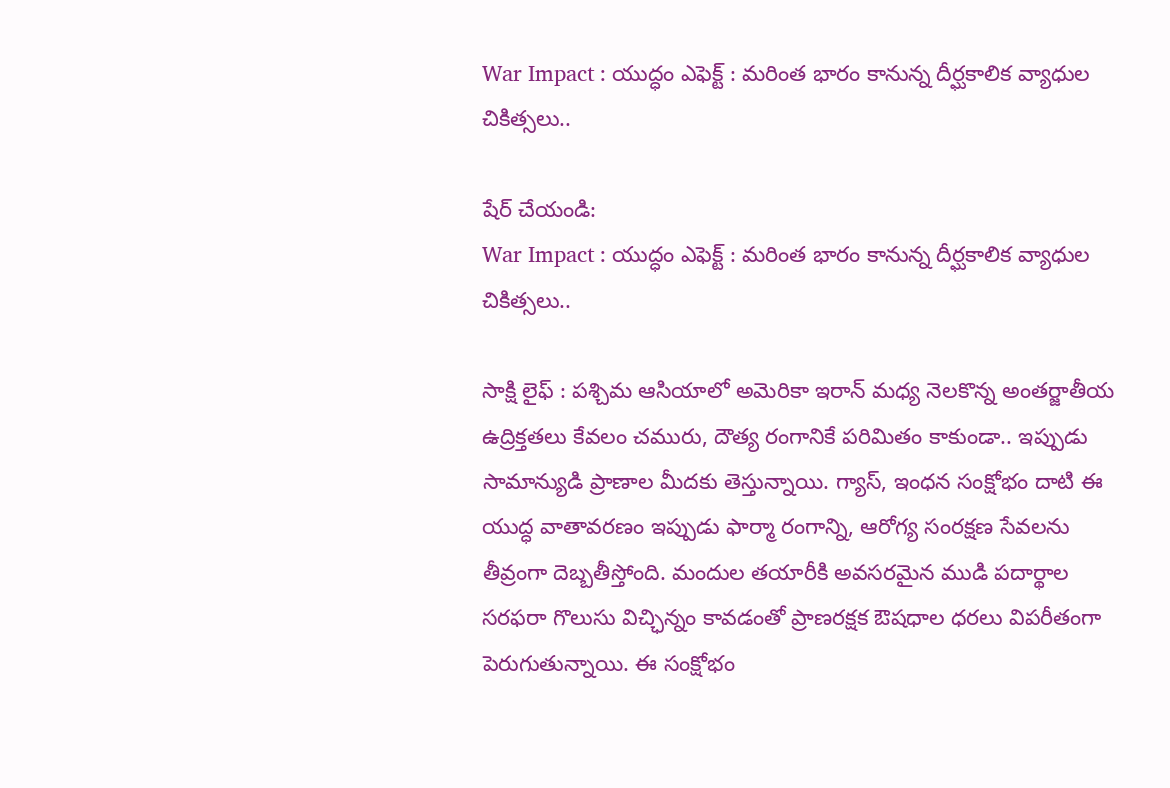War Impact : యుద్ధం ఎఫెక్ట్ : మరింత భారం కానున్న దీర్ఘకాలిక వ్యాధుల చికిత్సలు..

షేర్ చేయండి:
War Impact : యుద్ధం ఎఫెక్ట్ : మరింత భారం కానున్న దీర్ఘకాలిక వ్యాధుల చికిత్సలు..

సాక్షి లైఫ్ : పశ్చిమ ఆసియాలో అమెరికా ఇరాన్ మధ్య నెలకొన్న అంతర్జాతీయ ఉద్రిక్తతలు కేవలం చమురు, దౌత్య రంగానికే పరిమితం కాకుండా.. ఇప్పుడు సామాన్యుడి ప్రాణాల మీదకు తెస్తున్నాయి. గ్యాస్, ఇంధన సంక్షోభం దాటి ఈ యుద్ధ వాతావరణం ఇప్పుడు ఫార్మా రంగాన్ని, ఆరోగ్య సంరక్షణ సేవలను తీవ్రంగా దెబ్బతీస్తోంది. మందుల తయారీకి అవసరమైన ముడి పదార్థాల సరఫరా గొలుసు విచ్ఛిన్నం కావడంతో ప్రాణరక్షక ఔషధాల ధరలు విపరీతంగా పెరుగుతున్నాయి. ఈ సంక్షోభం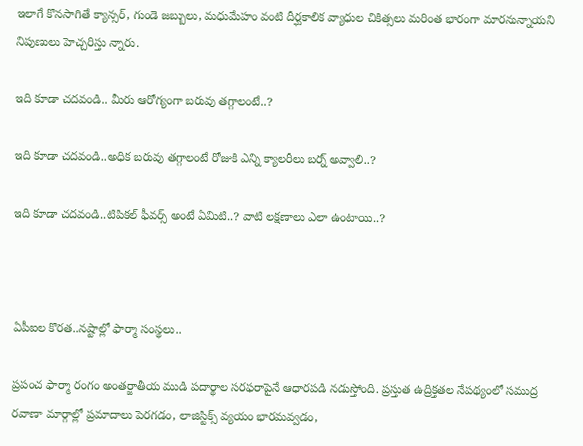ఇలాగే కొనసాగితే క్యాన్సర్, గుండె జబ్బులు, మధుమేహం వంటి దీర్ఘకాలిక వ్యాధుల చికిత్సలు మరింత భారంగా మారనున్నాయని నిపుణులు హెచ్చరిస్తు న్నారు.

ఇది కూడా చదవండి.. మీరు ఆరోగ్యంగా బరువు తగ్గాలంటే..?

ఇది కూడా చదవండి..అధిక బరువు తగ్గాలంటే రోజుకి ఎన్ని క్యాలరీలు బర్న్ అవ్వాలి..?

ఇది కూడా చదవండి..టిపికల్ ఫీవర్స్ అంటే ఏమిటి..? వాటి లక్షణాలు ఎలా ఉంటాయి..?



ఏపీఐల కొరత..నష్టాల్లో ఫార్మా సంస్థలు..

ప్రపంచ ఫార్మా రంగం అంతర్జాతీయ ముడి పదార్థాల సరఫరాపైనే ఆధారపడి నడుస్తోంది. ప్రస్తుత ఉద్రిక్తతల నేపథ్యంలో సముద్ర రవాణా మార్గాల్లో ప్రమాదాలు పెరగడం, లాజిస్టిక్స్ వ్యయం భారమవ్వడం,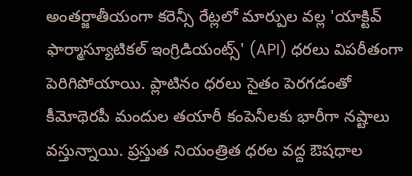అంతర్జాతీయంగా కరెన్సీ రేట్లలో మార్పుల వల్ల 'యాక్టివ్ ఫార్మాస్యూటికల్ ఇంగ్రిడియంట్స్' (API) ధరలు విపరీతంగా పెరిగిపోయాయి. ప్లాటినం ధరలు సైతం పెరగడంతో కీమోథెరపీ మందుల తయారీ కంపెనీలకు భారీగా నష్టాలు వస్తున్నాయి. ప్రస్తుత నియంత్రిత ధరల వద్ద ఔషధాల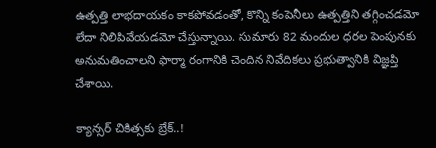ఉత్పత్తి లాభదాయకం కాకపోవడంతో, కొన్ని కంపెనీలు ఉత్పత్తిని తగ్గించడమో లేదా నిలిపివేయడమో చేస్తున్నాయి. సుమారు 82 మందుల ధరల పెంపునకు అనుమతించాలని ఫార్మా రంగానికి చెందిన నివేదికలు ప్రభుత్వానికి విజ్ఞప్తి చేశాయి.

క్యాన్సర్ చికిత్సకు బ్రేక్..!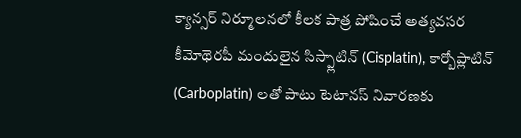క్యాన్సర్ నిర్మూలనలో కీలక పాత్ర పోషించే అత్యవసర కీమోథెరపీ మందులైన సిస్ప్లాటిన్ (Cisplatin), కార్బోప్లాటిన్ (Carboplatin) లతో పాటు టెటానస్ నివారణకు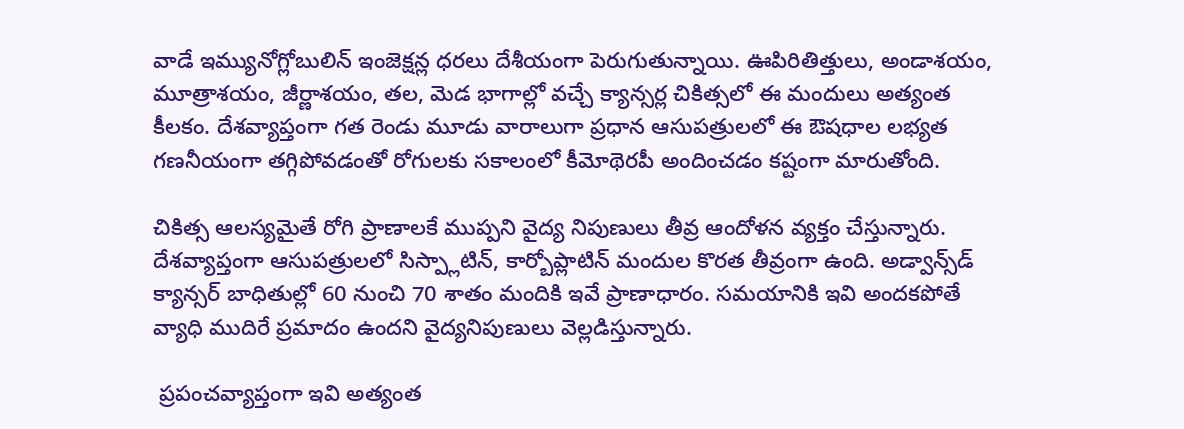వాడే ఇమ్యునోగ్లోబులిన్ ఇంజెక్షన్ల ధరలు దేశీయంగా పెరుగుతున్నాయి. ఊపిరితిత్తులు, అండాశయం, మూత్రాశయం, జీర్ణాశయం, తల, మెడ భాగాల్లో వచ్చే క్యాన్సర్ల చికిత్సలో ఈ మందులు అత్యంత కీలకం. దేశవ్యాప్తంగా గత రెండు మూడు వారాలుగా ప్రధాన ఆసుపత్రులలో ఈ ఔషధాల లభ్యత గణనీయంగా తగ్గిపోవడంతో రోగులకు సకాలంలో కీమోథెరపీ అందించడం కష్టంగా మారుతోంది.

చికిత్స ఆలస్యమైతే రోగి ప్రాణాలకే ముప్పని వైద్య నిపుణులు తీవ్ర ఆందోళన వ్యక్తం చేస్తున్నారు. దేశవ్యాప్తంగా ఆసుపత్రులలో సిస్ప్లాటిన్, కార్బోప్లాటిన్ మందుల కొరత తీవ్రంగా ఉంది. అడ్వాన్స్‌డ్ క్యాన్సర్ బాధితుల్లో 60 నుంచి 70 శాతం మందికి ఇవే ప్రాణాధారం. సమయానికి ఇవి అందకపోతే వ్యాధి ముదిరే ప్రమాదం ఉందని వైద్యనిపుణులు వెల్లడిస్తున్నారు.

 ప్రపంచవ్యాప్తంగా ఇవి అత్యంత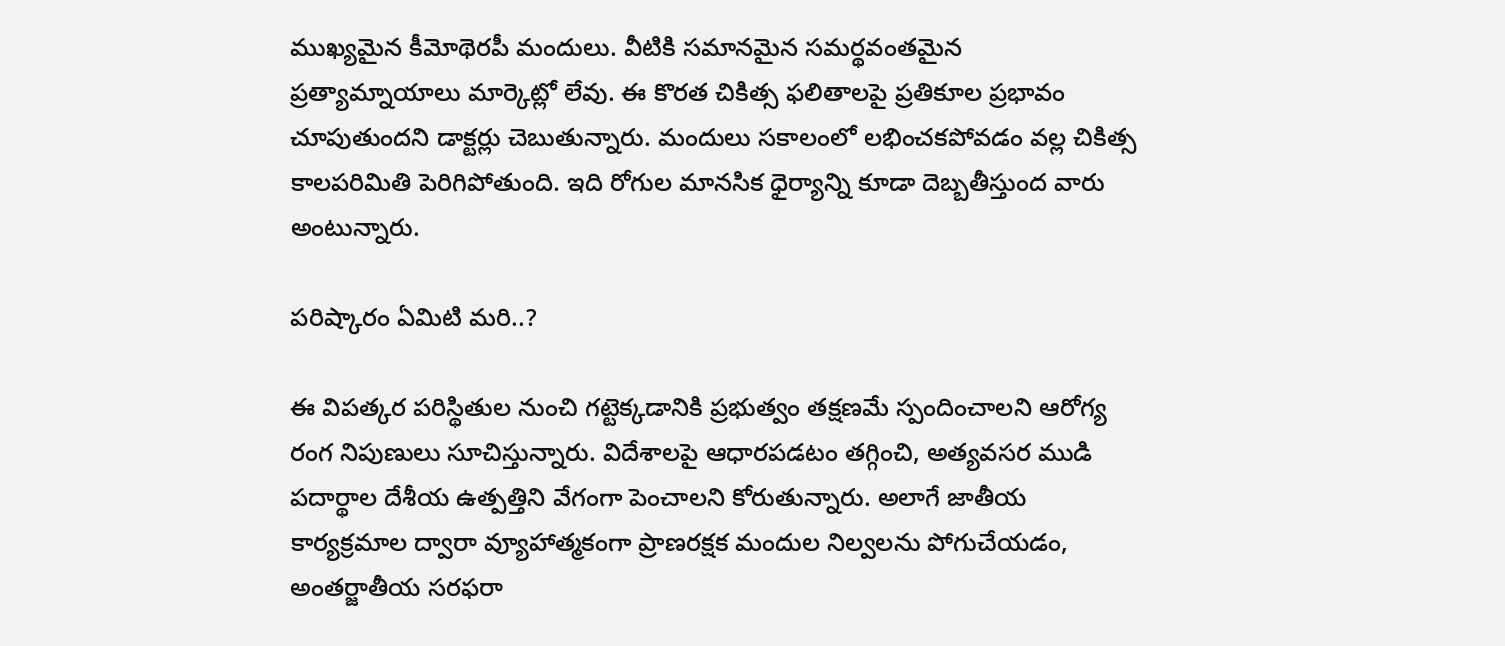ముఖ్యమైన కీమోథెరపీ మందులు. వీటికి సమానమైన సమర్థవంతమైన ప్రత్యామ్నాయాలు మార్కెట్లో లేవు. ఈ కొరత చికిత్స ఫలితాలపై ప్రతికూల ప్రభావం చూపుతుందని డాక్టర్లు చెబుతున్నారు. మందులు సకాలంలో లభించకపోవడం వల్ల చికిత్స కాలపరిమితి పెరిగిపోతుంది. ఇది రోగుల మానసిక ధైర్యాన్ని కూడా దెబ్బతీస్తుంద వారు అంటున్నారు.

పరిష్కారం ఏమిటి మరి..?

ఈ విపత్కర పరిస్థితుల నుంచి గట్టెక్కడానికి ప్రభుత్వం తక్షణమే స్పందించాలని ఆరోగ్య రంగ నిపుణులు సూచిస్తున్నారు. విదేశాలపై ఆధారపడటం తగ్గించి, అత్యవసర ముడి పదార్థాల దేశీయ ఉత్పత్తిని వేగంగా పెంచాలని కోరుతున్నారు. అలాగే జాతీయ కార్యక్రమాల ద్వారా వ్యూహాత్మకంగా ప్రాణరక్షక మందుల నిల్వలను పోగుచేయడం, అంతర్జాతీయ సరఫరా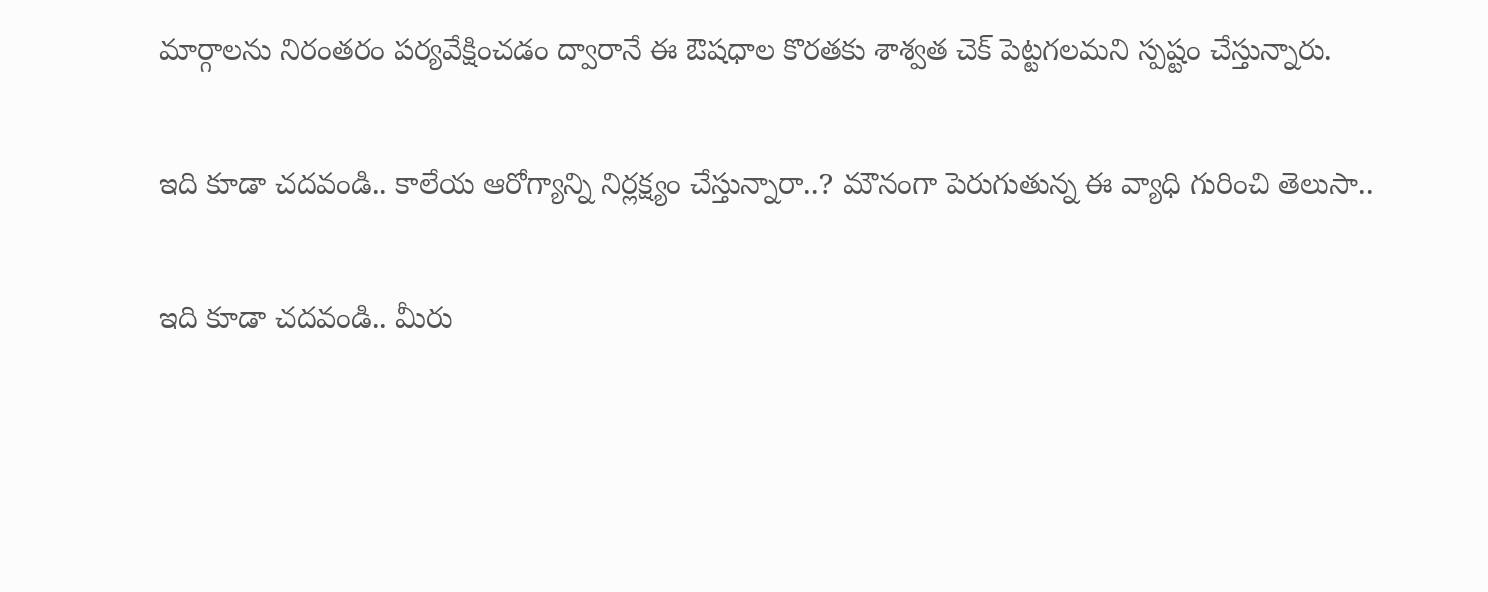మార్గాలను నిరంతరం పర్యవేక్షించడం ద్వారానే ఈ ఔషధాల కొరతకు శాశ్వత చెక్ పెట్టగలమని స్పష్టం చేస్తున్నారు.

ఇది కూడా చదవండి.. కాలేయ ఆరోగ్యాన్ని నిర్లక్ష్యం చేస్తున్నారా..? మౌనంగా పెరుగుతున్న ఈ వ్యాధి గురించి తెలుసా..

ఇది కూడా చదవండి.. మీరు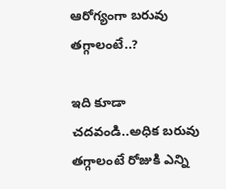ఆరోగ్యంగా బరువు తగ్గాలంటే..?

ఇది కూడా చదవండి..అధిక బరువు తగ్గాలంటే రోజుకి ఎన్ని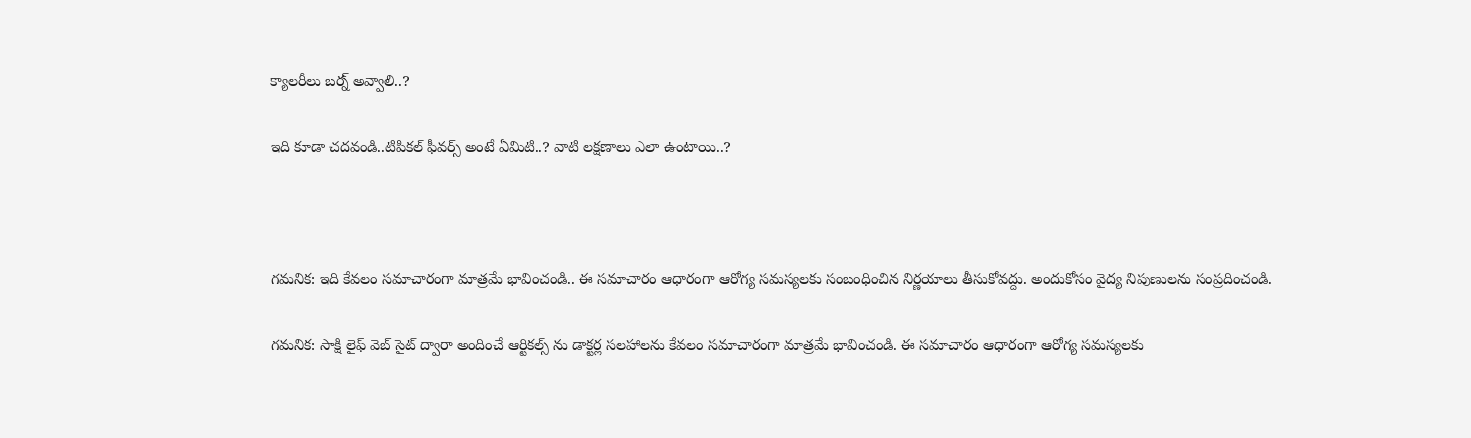క్యాలరీలు బర్న్ అవ్వాలి..?

ఇది కూడా చదవండి..టిపికల్ ఫీవర్స్ అంటే ఏమిటి..? వాటి లక్షణాలు ఎలా ఉంటాయి..?



గమనిక: ఇది కేవలం సమాచారంగా మాత్రమే భావించండి.. ఈ సమాచారం ఆధారంగా ఆరోగ్య సమస్యలకు సంబంధించిన నిర్ణయాలు తీసుకోవద్దు. అందుకోసం వైద్య నిపుణులను సంప్రదించండి.

గమనిక: సాక్షి లైఫ్ వెబ్ సైట్ ద్వారా అందించే ఆర్టికల్స్ ను డాక్టర్ల సలహాలను కేవలం సమాచారంగా మాత్రమే భావించండి. ఈ సమాచారం ఆధారంగా ఆరోగ్య సమస్యలకు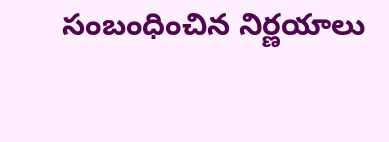సంబంధించిన నిర్ణయాలు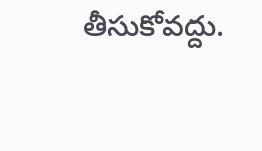తీసుకోవద్దు.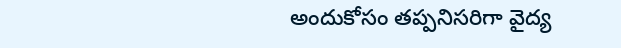అందుకోసం తప్పనిసరిగా వైద్య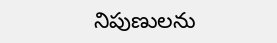నిపుణులను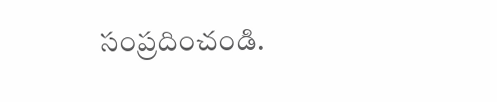సంప్రదించండి.